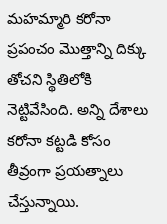మహమ్మారి కరోనా ప్రపంచం మొత్తాన్ని దిక్కు తోచని స్థితిలోకి నెట్టివేసింది. అన్ని దేశాలు కరోనా కట్టడి కోసం తీవ్రంగా ప్రయత్నాలు చేస్తున్నాయి.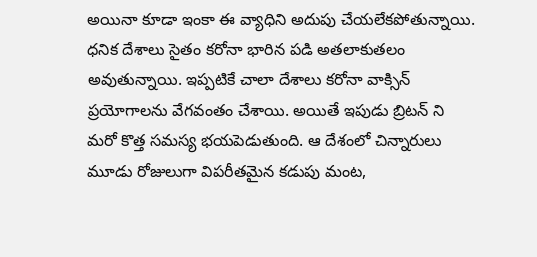అయినా కూడా ఇంకా ఈ వ్యాధిని అదుపు చేయలేకపోతున్నాయి. ధనిక దేశాలు సైతం కరోనా భారిన పడి అతలాకుతలం అవుతున్నాయి. ఇప్పటికే చాలా దేశాలు కరోనా వాక్సిన్ ప్రయోగాలను వేగవంతం చేశాయి. అయితే ఇపుడు బ్రిటన్ ని మరో కొత్త సమస్య భయపెడుతుంది. ఆ దేశంలో చిన్నారులు మూడు రోజులుగా విపరీతమైన కడుపు మంట,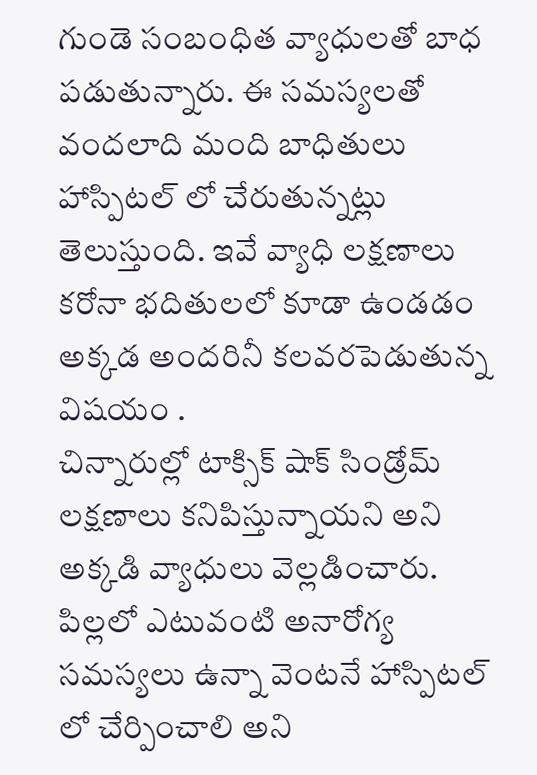గుండె సంబంధిత వ్యాధులతో బాధ పడుతున్నారు. ఈ సమస్యలతో వందలాది మంది బాధితులు హాస్పిటల్ లో చేరుతున్నట్లు తెలుస్తుంది. ఇవే వ్యాధి లక్షణాలు కరోనా భదితులలో కూడా ఉండడం అక్కడ అందరినీ కలవరపెడుతున్న విషయం .
చిన్నారుల్లో టాక్సిక్ షాక్ సిండ్రోమ్ లక్షణాలు కనిపిస్తున్నాయని అని అక్కడి వ్యాధులు వెల్లడించారు. పిల్లలో ఎటువంటి అనారోగ్య సమస్యలు ఉన్నా వెంటనే హాస్పిటల్ లో చేర్పించాలి అని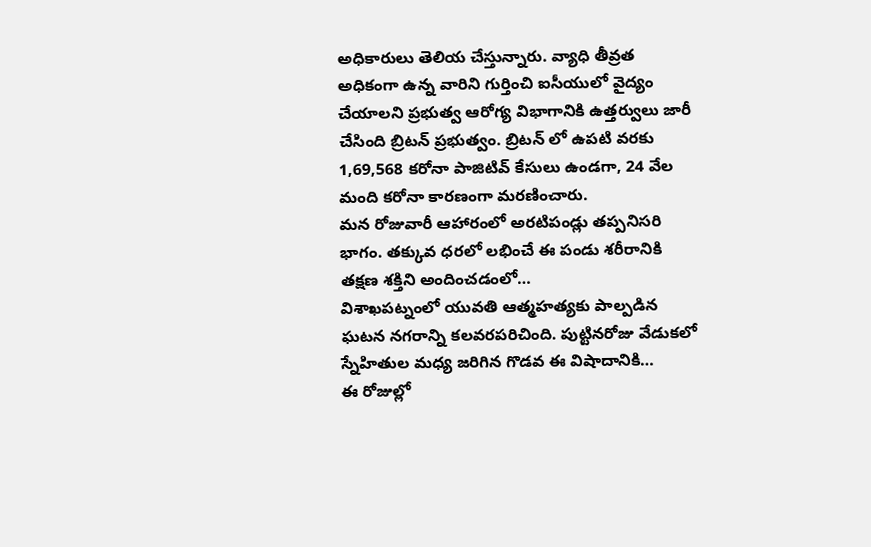అధికారులు తెలియ చేస్తున్నారు. వ్యాధి తీవ్రత అధికంగా ఉన్న వారిని గుర్తించి ఐసీయులో వైద్యం చేయాలని ప్రభుత్వ ఆరోగ్య విభాగానికి ఉత్తర్వులు జారీ చేసింది బ్రిటన్ ప్రభుత్వం. బ్రిటన్ లో ఉపటి వరకు 1,69,568 కరోనా పాజిటివ్ కేసులు ఉండగా, 24 వేల మంది కరోనా కారణంగా మరణించారు.
మన రోజువారీ ఆహారంలో అరటిపండ్లు తప్పనిసరి భాగం. తక్కువ ధరలో లభించే ఈ పండు శరీరానికి తక్షణ శక్తిని అందించడంలో…
విశాఖపట్నంలో యువతి ఆత్మహత్యకు పాల్పడిన ఘటన నగరాన్ని కలవరపరిచింది. పుట్టినరోజు వేడుకలో స్నేహితుల మధ్య జరిగిన గొడవ ఈ విషాదానికి…
ఈ రోజుల్లో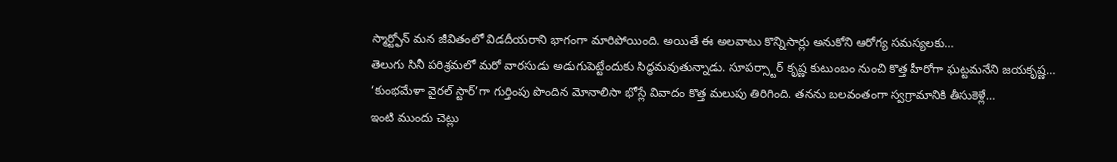స్మార్ట్ఫోన్ మన జీవితంలో విడదీయరాని భాగంగా మారిపోయింది. అయితే ఈ అలవాటు కొన్నిసార్లు అనుకోని ఆరోగ్య సమస్యలకు…
తెలుగు సినీ పరిశ్రమలో మరో వారసుడు అడుగుపెట్టేందుకు సిద్ధమవుతున్నాడు. సూపర్స్టార్ కృష్ణ కుటుంబం నుంచి కొత్త హీరోగా ఘట్టమనేని జయకృష్ణ…
‘కుంభమేళా వైరల్ స్టార్’గా గుర్తింపు పొందిన మోనాలిసా భోస్లే వివాదం కొత్త మలుపు తిరిగింది. తనను బలవంతంగా స్వగ్రామానికి తీసుకెళ్లే…
ఇంటి ముందు చెట్లు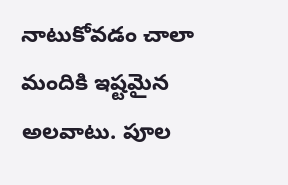నాటుకోవడం చాలా మందికి ఇష్టమైన అలవాటు. పూల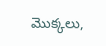మొక్కలు,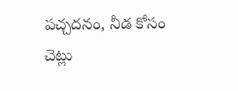పచ్చదనం, నీడ కోసం చెట్లు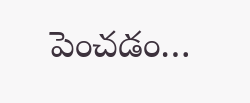పెంచడం…